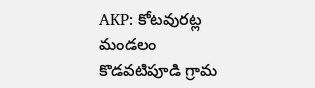AKP: కోటవురట్ల మండలం కొడవటిపూడి గ్రామ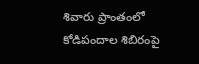శివారు ప్రాంతంలో కోడిపందాల శిబిరంపై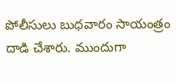పోలీసులు బుధవారం సాయంత్రం దాడి చేశారు. ముందుగా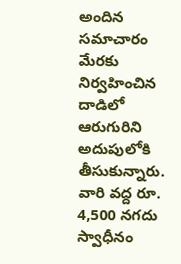అందిన సమాచారం మేరకు నిర్వహించిన దాడిలో ఆరుగురిని అదుపులోకి తీసుకున్నారు. వారి వద్ద రూ. 4,500 నగదు స్వాధీనం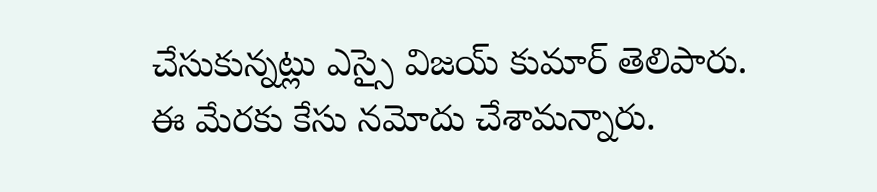చేసుకున్నట్లు ఎస్సై విజయ్ కుమార్ తెలిపారు. ఈ మేరకు కేసు నమోదు చేశామన్నారు.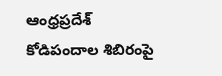ఆంధ్రప్రదేశ్
కోడిపందాల శిబిరంపై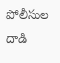పోలీసుల దాడి